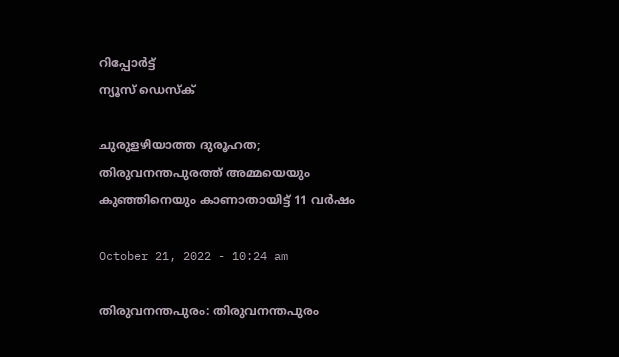റിപ്പോര്‍ട്ട്
ന്യൂസ് ഡെസ്ക്

ചുരുളഴിയാത്ത ദുരൂഹത; തിരുവനന്തപുരത്ത് അമ്മയെയും കുഞ്ഞിനെയും കാണാതായിട്ട് 11 വര്‍ഷം

October 21, 2022 - 10:24 am

തിരുവനന്തപുരം: തിരുവനന്തപുരം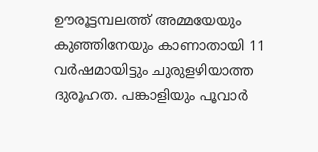ഊരൂട്ടമ്പലത്ത് അമ്മയേയും കുഞ്ഞിനേയും കാണാതായി 11 വര്‍ഷമായിട്ടും ചുരുളഴിയാത്ത ദുരൂഹത. പങ്കാളിയും പൂവാര്‍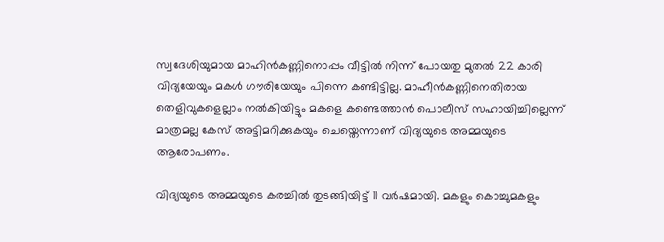സ്വദേശിയുമായ മാഹിൻകണ്ണിനൊപ്പം വീട്ടിൽ നിന്ന് പോയതു മുതൽ 22 കാരി വിദ്യയേയും മകൾ ഗൗരിയേയും പിന്നെ കണ്ടിട്ടില്ല. മാഹീൻകണ്ണിനെതിരായ തെളിവുകളെല്ലാം നൽകിയിട്ടും മകളെ കണ്ടെത്താൻ പൊലീസ് സഹായിച്ചില്ലെന്ന് മാത്രമല്ല കേസ് അട്ടിമറിക്കുകയും ചെയ്തെന്നാണ് വിദ്യയുടെ അമ്മയുടെ ആരോപണം.

വിദ്യയുടെ അമ്മയുടെ കരച്ചിൽ തുടങ്ങിയിട്ട് 11 വർഷമായി. മകളും കൊച്ചുമകളും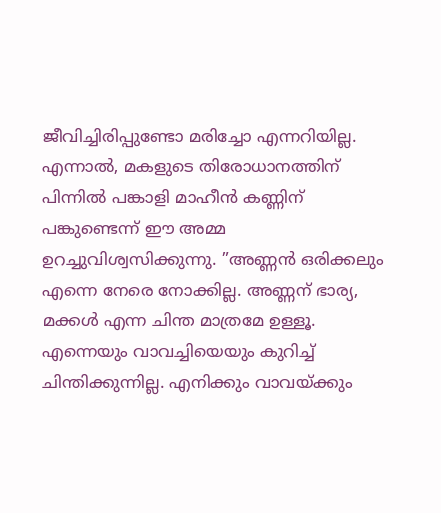ജീവിച്ചിരിപ്പുണ്ടോ മരിച്ചോ എന്നറിയില്ല. എന്നാല്‍, മകളുടെ തിരോധാനത്തിന് പിന്നില്‍ പങ്കാളി മാഹീൻ കണ്ണിന് പങ്കുണ്ടെന്ന് ഈ അമ്മ ഉറച്ചുവിശ്വസിക്കുന്നു. ”അണ്ണന്‍ ഒരിക്കലും എന്നെ നേരെ നോക്കില്ല. അണ്ണന് ഭാര്യ, മക്കള്‍ എന്ന ചിന്ത മാത്രമേ ഉള്ളൂ. എന്നെയും വാവച്ചിയെയും കുറിച്ച് ചിന്തിക്കുന്നില്ല. എനിക്കും വാവയ്ക്കും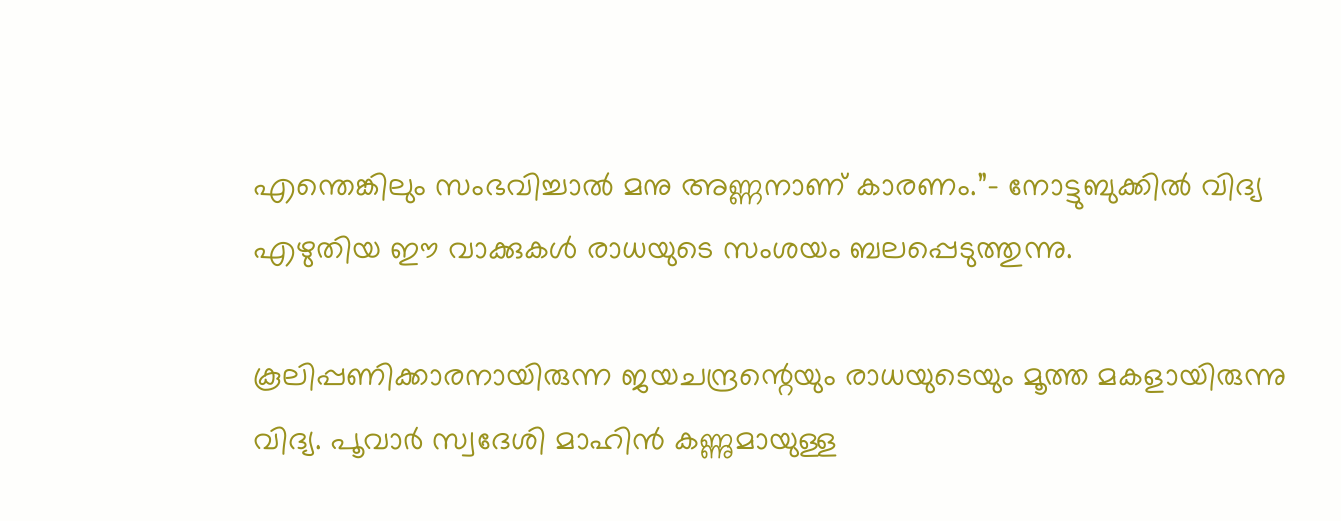എന്തെങ്കിലും സംഭവിച്ചാല്‍ മനു അണ്ണനാണ് കാരണം.”- നോട്ടുബുക്കിൽ വിദ്യ എഴുതിയ ഈ വാക്കുകൾ രാധയുടെ സംശയം ബലപ്പെടുത്തുന്നു.

കൂലിപ്പണിക്കാരനായിരുന്ന ജയചന്ദ്രന്റെയും രാധയുടെയും മൂത്ത മകളായിരുന്നു വിദ്യ. പൂവാര്‍ സ്വദേശി മാഹിൻ കണ്ണുമായുള്ള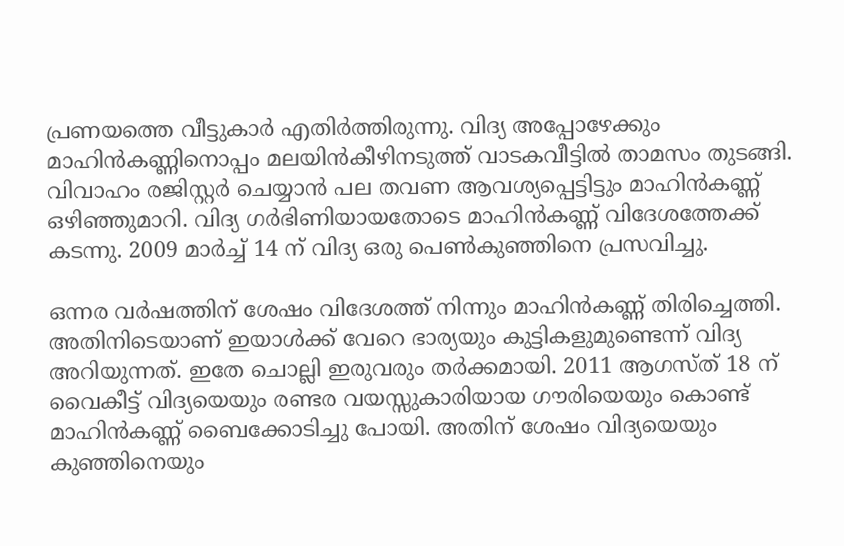പ്രണയത്തെ വീട്ടുകാര്‍ എതിര്‍ത്തിരുന്നു. വിദ്യ അപ്പോഴേക്കും മാഹിൻകണ്ണിനൊപ്പം മലയിൻകീഴിനടുത്ത് വാടകവീട്ടിൽ താമസം തുടങ്ങി. വിവാഹം രജിസ്റ്റർ ചെയ്യാൻ പല തവണ ആവശ്യപ്പെട്ടിട്ടും മാഹിൻകണ്ണ് ഒഴിഞ്ഞുമാറി. വിദ്യ ഗർഭിണിയായതോടെ മാഹിൻകണ്ണ് വിദേശത്തേക്ക് കടന്നു. 2009 മാര്‍ച്ച് 14 ന് വിദ്യ ഒരു പെണ്‍കുഞ്ഞിനെ പ്രസവിച്ചു.

ഒന്നര വര്‍ഷത്തിന് ശേഷം വിദേശത്ത് നിന്നും മാഹിൻകണ്ണ് തിരിച്ചെത്തി. അതിനിടെയാണ് ഇയാൾക്ക് വേറെ ഭാര്യയും കുട്ടികളുമുണ്ടെന്ന് വിദ്യ അറിയുന്നത്. ഇതേ ചൊല്ലി ഇരുവരും തർക്കമായി. 2011 ആഗസ്ത് 18 ന് വൈകീട്ട് വിദ്യയെയും രണ്ടര വയസ്സുകാരിയായ ഗൗരിയെയും കൊണ്ട് മാഹിൻകണ്ണ് ബൈക്കോടിച്ചു പോയി. അതിന് ശേഷം വിദ്യയെയും കുഞ്ഞിനെയും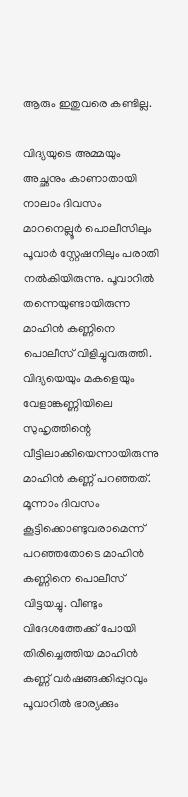ആരും ഇതുവരെ കണ്ടില്ല.

വിദ്യയുടെ അമ്മയും അച്ഛനും കാണാതായി നാലാം ദിവസം മാറനെല്ലൂര്‍ പൊലീസിലും പൂവാർ സ്റ്റേഷനിലും പരാതി നല്‍കിയിരുന്നു. പൂവാറില്‍ തന്നെയുണ്ടായിരുന്ന മാഹിൻ കണ്ണിനെ പൊലീസ് വിളിച്ചുവരുത്തി. വിദ്യയെയും മകളെയും വേളാങ്കണ്ണിയിലെ സുഹൃത്തിന്റെ വീട്ടിലാക്കിയെന്നായിരുന്നു മാഹിന്‍ കണ്ണ് പറഞ്ഞത്. മൂന്നാം ദിവസം കൂട്ടിക്കൊണ്ടുവരാമെന്ന് പറഞ്ഞതോടെ മാഹിന്‍ കണ്ണിനെ പൊലീസ് വിട്ടയച്ചു. വീണ്ടും വിദേശത്തേക്ക് പോയി തിരിച്ചെത്തിയ മാഹിൻ കണ്ണ് വർഷങ്ങക്കിപ്പുറവും പൂവാറിൽ ഭാര്യക്കും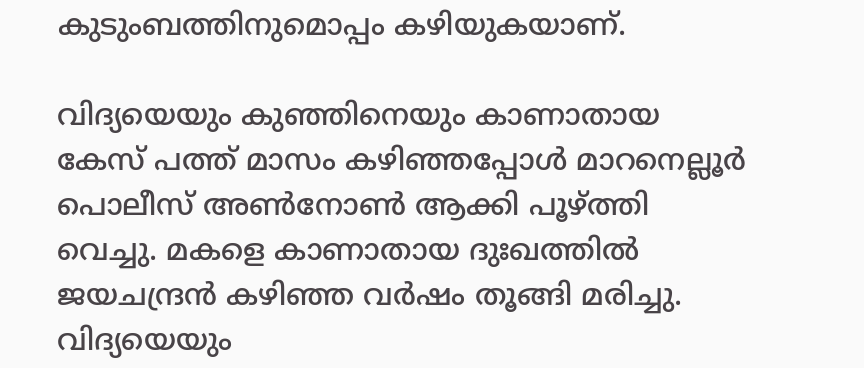കുടുംബത്തിനുമൊപ്പം കഴിയുകയാണ്.

വിദ്യയെയും കുഞ്ഞിനെയും കാണാതായ കേസ് പത്ത് മാസം കഴിഞ്ഞപ്പോൾ മാറനെല്ലൂര്‍ പൊലീസ് അണ്‍നോണ്‍ ആക്കി പൂഴ്ത്തി വെച്ചു. മകളെ കാണാതായ ദുഃഖത്തില്‍ ജയചന്ദ്രൻ കഴിഞ്ഞ വര്‍ഷം തൂങ്ങി മരിച്ചു. വിദ്യയെയും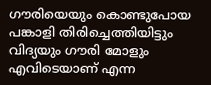ഗൗരിയെയും കൊണ്ടുപോയ പങ്കാളി തിരിച്ചെത്തിയിട്ടും വിദ്യയും ഗൗരി മോളും എവിടെയാണ് എന്ന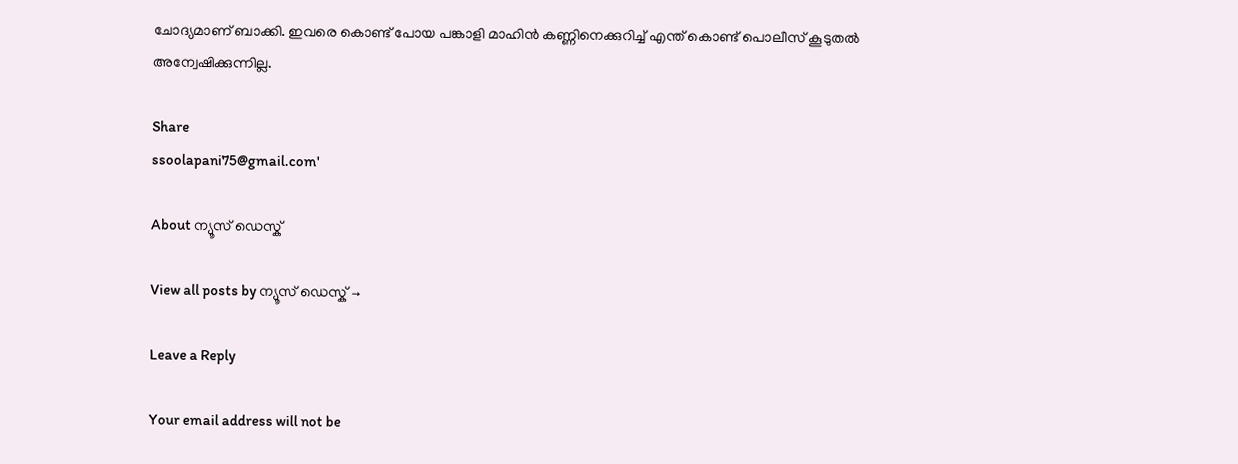ചോദ്യമാണ് ബാക്കി. ഇവരെ കൊണ്ട് പോയ പങ്കാളി മാഹിന്‍ കണ്ണിനെക്കുറിച്ച് എന്ത് കൊണ്ട് പൊലീസ് കൂടുതൽ അന്വേഷിക്കുന്നില്ല.

Share
ssoolapani75@gmail.com'

About ന്യൂസ് ഡെസ്ക്

View all posts by ന്യൂസ് ഡെസ്ക് →

Leave a Reply

Your email address will not be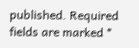published. Required fields are marked *